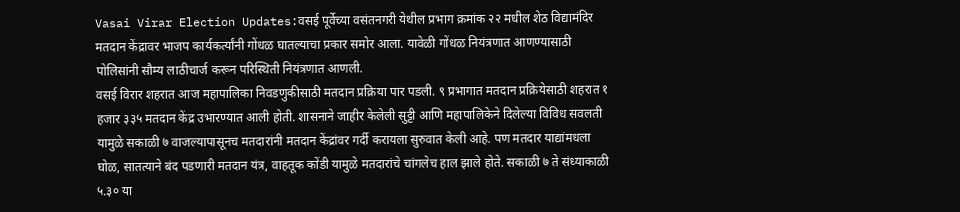Vasai Virar Election Updates:वसई पूर्वेच्या वसंतनगरी येथील प्रभाग क्रमांक २२ मधील शेठ विद्यामंदिर मतदान केंद्रावर भाजप कार्यकर्त्यांनी गोंधळ घातल्याचा प्रकार समोर आला. यावेळी गोंधळ नियंत्रणात आणण्यासाठी पोलिसांनी सौम्य लाठीचार्ज करून परिस्थिती नियंत्रणात आणली.
वसई विरार शहरात आज महापालिका निवडणुकीसाठी मतदान प्रक्रिया पार पडली. ९ प्रभागात मतदान प्रक्रियेसाठी शहरात १ हजार ३३५ मतदान केंद्र उभारण्यात आली होती. शासनाने जाहीर केलेली सुट्टी आणि महापालिकेने दिलेल्या विविध सवलती यामुळे सकाळी ७ वाजल्यापासूनच मतदारांनी मतदान केंद्रांवर गर्दी करायला सुरुवात केली आहे. पण मतदार याद्यांमधला घोळ, सातत्याने बंद पडणारी मतदान यंत्र, वाहतूक कोंडी यामुळे मतदारांचे चांगलेच हाल झाले होते. सकाळी ७ ते संध्याकाळी ५.३० या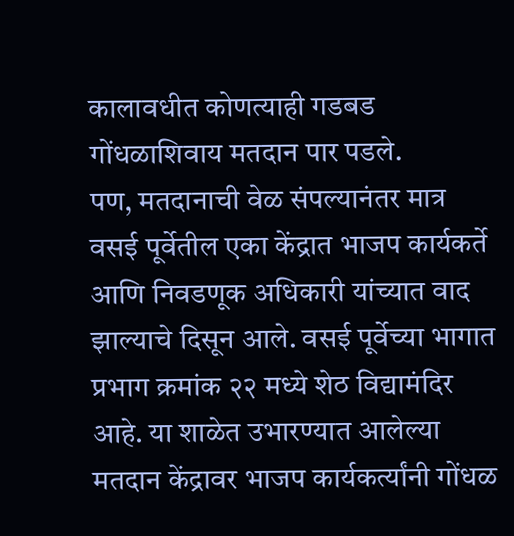कालावधीत कोणत्याही गडबड गोंधळाशिवाय मतदान पार पडले.
पण, मतदानाची वेळ संपल्यानंतर मात्र वसई पूर्वेतील एका केंद्रात भाजप कार्यकर्ते आणि निवडणूक अधिकारी यांच्यात वाद झाल्याचे दिसून आले. वसई पूर्वेच्या भागात प्रभाग क्रमांक २२ मध्ये शेठ विद्यामंदिर आहे. या शाळेत उभारण्यात आलेल्या मतदान केंद्रावर भाजप कार्यकर्त्यांनी गोंधळ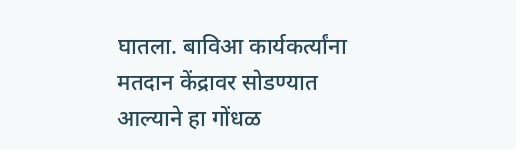घातला. बाविआ कार्यकर्त्यांना मतदान केंद्रावर सोडण्यात आल्याने हा गोंधळ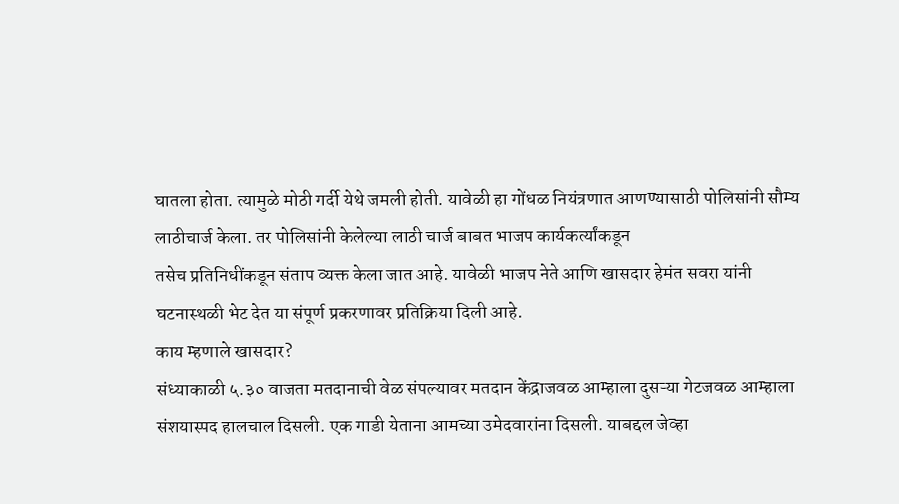घातला होता. त्यामुळे मोठी गर्दी येथे जमली होती. यावेळी हा गोंधळ नियंत्रणात आणण्यासाठी पोलिसांनी सौम्य लाठीचार्ज केला. तर पोलिसांनी केलेल्या लाठी चार्ज बाबत भाजप कार्यकर्त्यांकडून
तसेच प्रतिनिधींकडून संताप व्यक्त केला जात आहे. यावेळी भाजप नेते आणि खासदार हेमंत सवरा यांनी घटनास्थळी भेट देत या संपूर्ण प्रकरणावर प्रतिक्रिया दिली आहे.
काय म्हणाले खासदार?
संध्याकाळी ५.३० वाजता मतदानाची वेळ संपल्यावर मतदान केंद्राजवळ आम्हाला दुसऱ्या गेटजवळ आम्हाला संशयास्पद हालचाल दिसली. एक गाडी येताना आमच्या उमेदवारांना दिसली. याबद्दल जेव्हा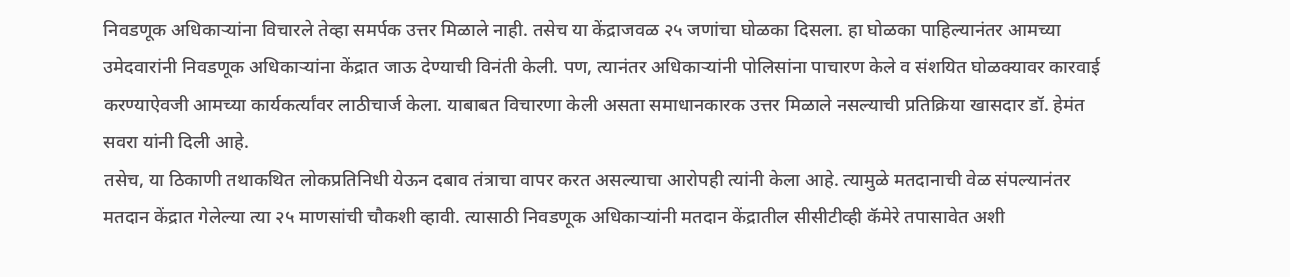निवडणूक अधिकाऱ्यांना विचारले तेव्हा समर्पक उत्तर मिळाले नाही. तसेच या केंद्राजवळ २५ जणांचा घोळका दिसला. हा घोळका पाहिल्यानंतर आमच्या उमेदवारांनी निवडणूक अधिकाऱ्यांना केंद्रात जाऊ देण्याची विनंती केली. पण, त्यानंतर अधिकाऱ्यांनी पोलिसांना पाचारण केले व संशयित घोळक्यावर कारवाई करण्याऐवजी आमच्या कार्यकर्त्यांवर लाठीचार्ज केला. याबाबत विचारणा केली असता समाधानकारक उत्तर मिळाले नसल्याची प्रतिक्रिया खासदार डॉ. हेमंत सवरा यांनी दिली आहे.
तसेच, या ठिकाणी तथाकथित लोकप्रतिनिधी येऊन दबाव तंत्राचा वापर करत असल्याचा आरोपही त्यांनी केला आहे. त्यामुळे मतदानाची वेळ संपल्यानंतर मतदान केंद्रात गेलेल्या त्या २५ माणसांची चौकशी व्हावी. त्यासाठी निवडणूक अधिकाऱ्यांनी मतदान केंद्रातील सीसीटीव्ही कॅमेरे तपासावेत अशी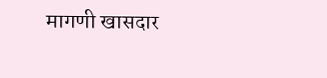मागणी खासदार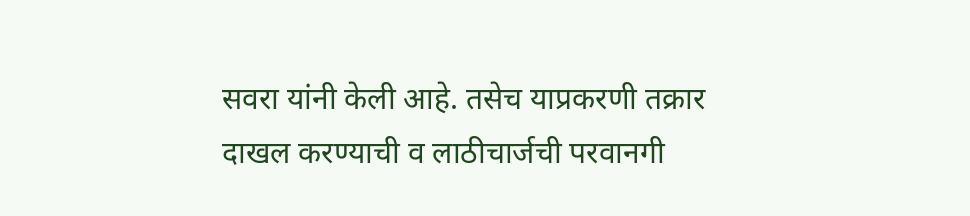सवरा यांनी केली आहे. तसेच याप्रकरणी तक्रार दाखल करण्याची व लाठीचार्जची परवानगी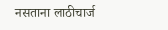नसताना लाठीचार्ज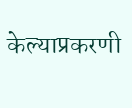केल्याप्रकरणी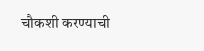चौकशी करण्याची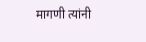मागणी त्यांनी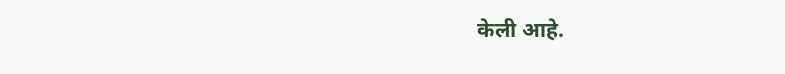केली आहे.